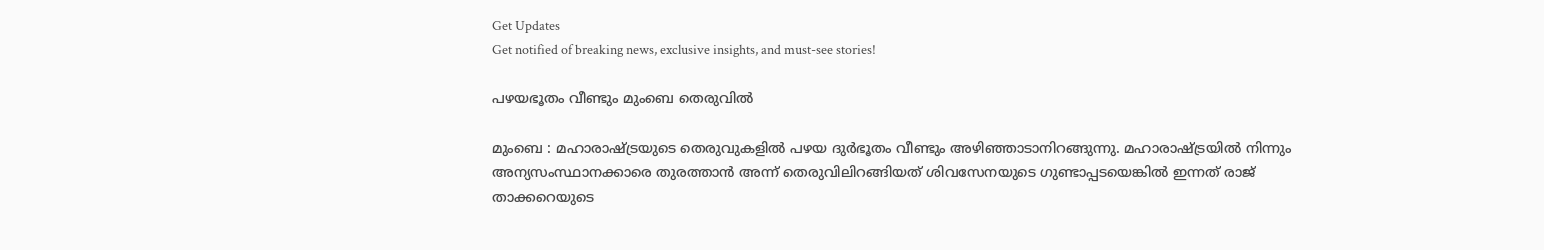Get Updates
Get notified of breaking news, exclusive insights, and must-see stories!

പഴയഭൂതം വീണ്ടും മുംബെ തെരുവില്‍

മുംബെ : മഹാരാഷ്ട്രയുടെ തെരുവുകളില്‍ പഴയ ദുര്‍ഭൂതം വീണ്ടും അഴി‍ഞ്ഞാടാനിറങ്ങുന്നു. മഹാരാഷ്ട്രയില്‍ നിന്നും അന്യസംസ്ഥാനക്കാരെ തുരത്താന്‍ അന്ന് തെരുവിലിറങ്ങിയത് ശിവസേനയുടെ ഗുണ്ടാപ്പടയെങ്കില്‍ ഇന്നത് രാജ് താക്കറെയുടെ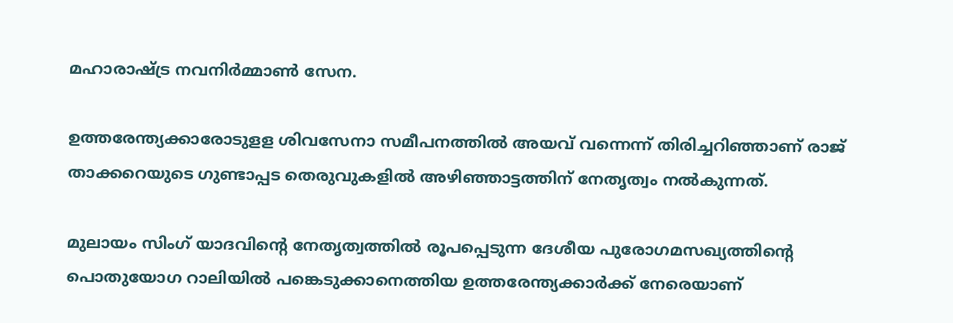മഹാരാഷ്ട്ര നവനിര്‍മ്മാണ്‍ സേന.

ഉത്തരേന്ത്യക്കാരോടുളള ശിവസേനാ സമീപനത്തില്‍ അയവ് വന്നെന്ന് തിരിച്ചറിഞ്ഞാണ് രാജ് താക്കറെയുടെ ഗുണ്ടാപ്പട തെരുവുകളില്‍ അഴിഞ്ഞാട്ടത്തിന് നേതൃത്വം നല്‍കുന്നത്.

മുലായം സിംഗ് യാദവിന്റെ നേതൃത്വത്തില്‍ രൂപപ്പെടുന്ന ദേശീയ പുരോഗമസഖ്യത്തിന്റെ പൊതുയോഗ റാലിയില്‍ പങ്കെടുക്കാനെത്തിയ ഉത്തരേന്ത്യക്കാര്‍ക്ക് നേരെയാണ്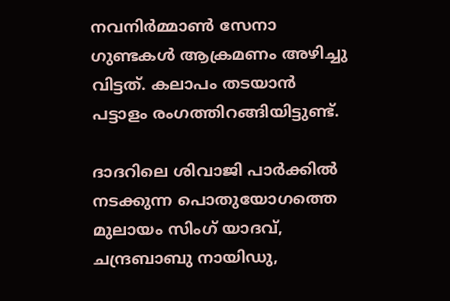നവനിര്‍മ്മാണ്‍ സേനാ ഗുണ്ടകള്‍ ആക്രമണം അഴിച്ചു വിട്ടത്. കലാപം തടയാന്‍ പട്ടാളം രംഗത്തിറങ്ങിയിട്ടുണ്ട്.

ദാദറിലെ ശിവാജി പാര്‍ക്കില്‍ നടക്കുന്ന പൊതുയോഗത്തെ മുലായം സിംഗ് യാദവ്, ചന്ദ്രബാബു നായിഡു,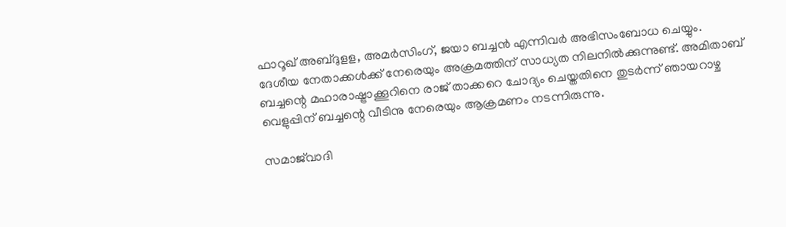ഫാറൂഖ് അബ്ദുളള, അമര്‍സിംഗ്, ജയാ ബച്ചന്‍ എന്നിവര്‍ അഭിസംബോധ ചെയ്യും. ദേശീയ നേതാക്കള്‍ക്ക് നേരെയും അക്രമത്തിന് സാധ്യത നിലനില്‍ക്കുന്നുണ്ട്. അമിതാബ് ബച്ചന്റെ മഹാരാഷ്ട്രാക്കൂറിനെ രാജ് താക്കറെ ചോദ്യം ചെയ്തതിനെ തുടര്‍ന്ന് ഞായറാഴ്ച വെളുപ്പിന് ബച്ചന്റെ വീടിനു നേരെയും ആക്രമണം നടന്നിരുന്നു.

സമാജ്‍വാദി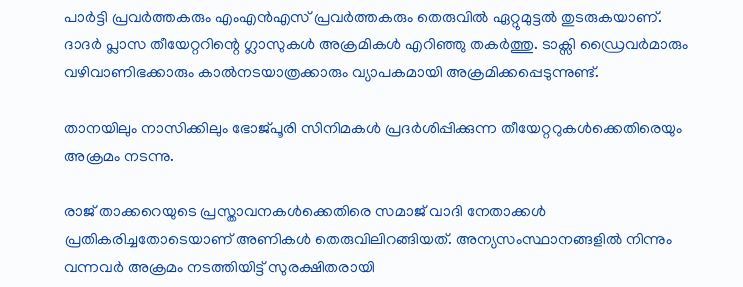പാര്‍ട്ടി പ്രവര്‍ത്തകരും എംഎന്‍എസ് പ്രവര്‍ത്തകരും തെരുവില്‍ ഏറ്റുമുട്ടല്‍ തുടരുകയാണ്. ദാദര്‍ പ്ലാസ തീയേറ്ററിന്റെ ഗ്ലാസുകള്‍ അക്രമികള്‍ എറിഞ്ഞു തകര്‍ത്തു. ടാക്സി ഡ്രൈവര്‍മാരും വഴിവാണിഭക്കാരും കാല്‍നടയാത്രക്കാരും വ്യാപകമായി അക്രമിക്കപ്പെടുന്നുണ്ട്.

താനയിലും നാസിക്കിലും ഭോജ്‍പൂരി സിനിമകള്‍ പ്രദര്‍ശിപ്പിക്കുന്ന തീയേറ്ററുകള്‍ക്കെതിരെയും അക്രമം നടന്നു.

രാജ് താക്കറെയുടെ പ്രസ്താവനകള്‍ക്കെതിരെ സമാജ് വാദി നേതാക്കള്‍ പ്രതികരിച്ചതോടെയാണ് അണികള്‍ തെരുവിലിറങ്ങിയത്. അന്യസംസ്ഥാനങ്ങളില്‍ നിന്നും വന്നവര്‍ അക്രമം നടത്തിയിട്ട് സുരക്ഷിതരായി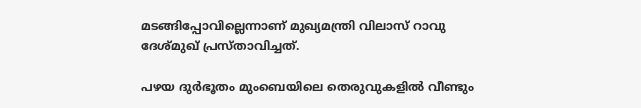മടങ്ങിപ്പോവില്ലെന്നാണ് മുഖ്യമന്ത്രി വിലാസ് റാവു ദേശ്‍മുഖ് പ്രസ്താവിച്ചത്.

പഴയ ദുര്‍ഭൂതം മുംബെയിലെ തെരുവുകളില്‍ വീണ്ടും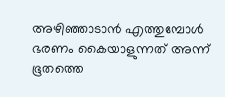അഴിഞ്ഞാടാന്‍ എത്തുമ്പോള്‍ ഭരണം കൈയാളുന്നത് അന്ന് ഭൂതത്തെ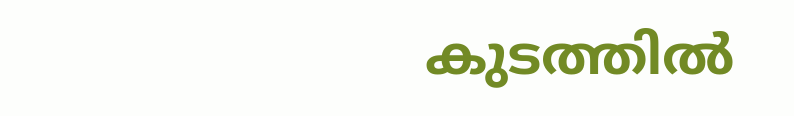കുടത്തില്‍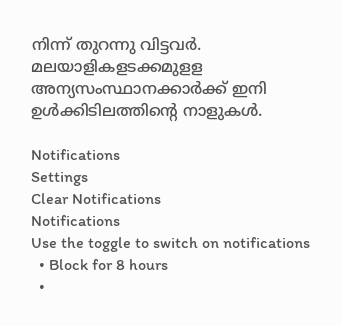നിന്ന് തുറന്നു വിട്ടവര്‍. മലയാളികളടക്കമുളള അന്യസംസ്ഥാനക്കാര്‍ക്ക് ഇനി ഉള്‍ക്കിടിലത്തിന്റെ നാളുകള്‍.

Notifications
Settings
Clear Notifications
Notifications
Use the toggle to switch on notifications
  • Block for 8 hours
  •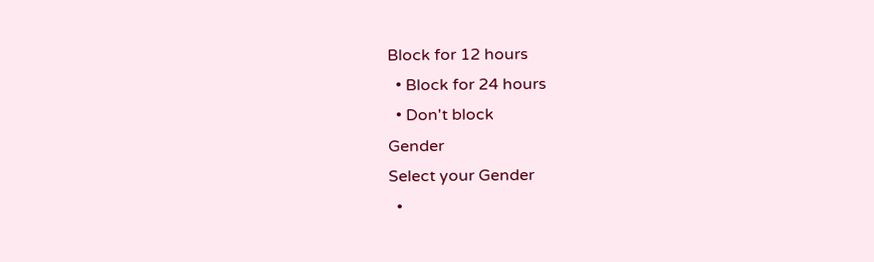Block for 12 hours
  • Block for 24 hours
  • Don't block
Gender
Select your Gender
  •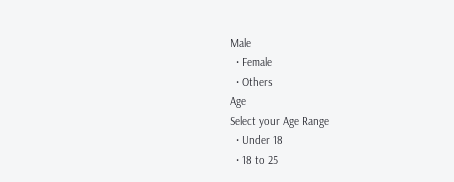Male
  • Female
  • Others
Age
Select your Age Range
  • Under 18
  • 18 to 25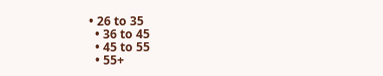• 26 to 35
  • 36 to 45
  • 45 to 55
  • 55+